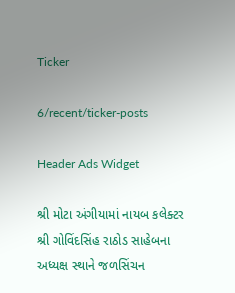Ticker

6/recent/ticker-posts

Header Ads Widget

શ્રી મોટા અંગીયામાં નાયબ કલેક્ટર શ્રી ગોવિંદસિંહ રાઠોડ સાહેબના અધ્યક્ષ સ્થાને જળસિંચન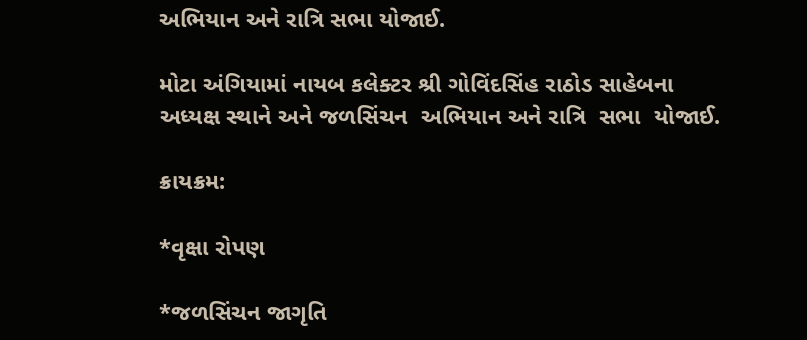અભિયાન અને રાત્રિ સભા યોજાઈ.

મોટા અંગિયામાં નાયબ કલેક્ટર શ્રી ગોવિંદસિંહ રાઠોડ સાહેબના અધ્યક્ષ સ્થાને અને જળસિંચન  અભિયાન અને રાત્રિ  સભા  યોજાઈ.

ક્રાયક્રમ:

*વૃક્ષા રોપણ

*જળસિંચન જાગૃતિ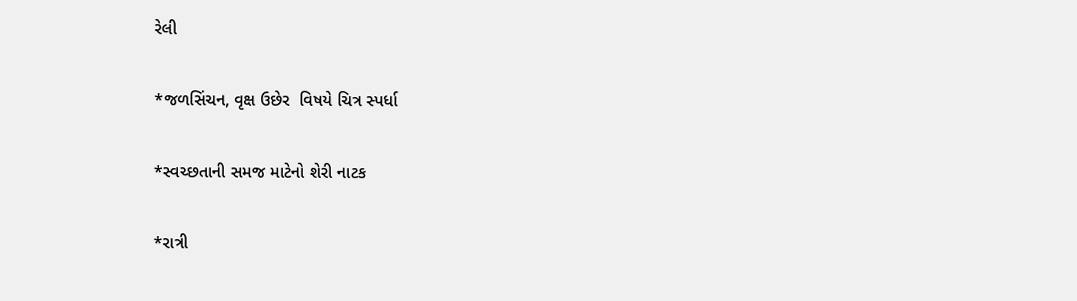રેલી

*જળસિંચન, વૃક્ષ ઉછેર  વિષયે ચિત્ર સ્પર્ધા

*સ્વચ્છતાની સમજ માટેનો શેરી નાટક

*રાત્રી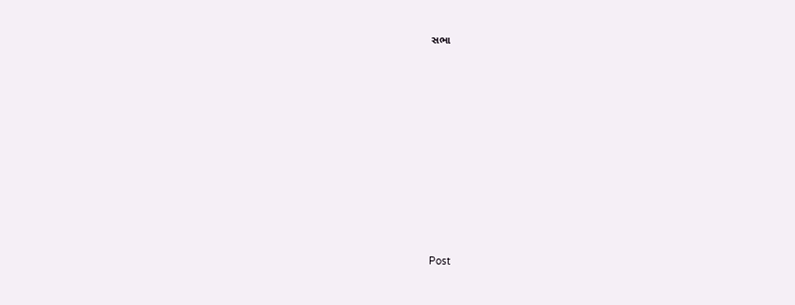સભા












Post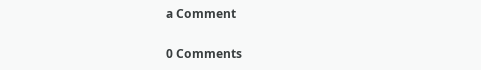a Comment

0 Comments